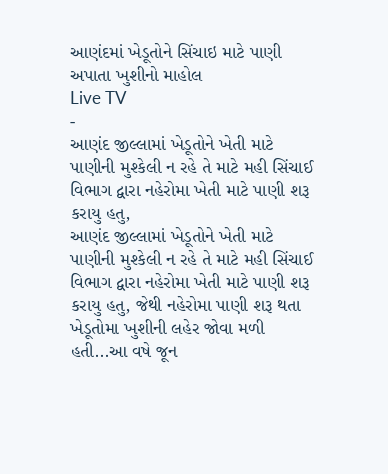આણંદમાં ખેડૂતોને સિંચાઇ માટે પાણી અપાતા ખુશીનો માહોલ
Live TV
-
આણંદ જીલ્લામાં ખેડૂતોને ખેતી માટે પાણીની મુશ્કેલી ન રહે તે માટે મહી સિંચાઈ વિભાગ દ્વારા નહેરોમા ખેતી માટે પાણી શરૂ કરાયુ હતુ,
આણંદ જીલ્લામાં ખેડૂતોને ખેતી માટે પાણીની મુશ્કેલી ન રહે તે માટે મહી સિંચાઈ વિભાગ દ્વારા નહેરોમા ખેતી માટે પાણી શરૂ કરાયુ હતુ, જેથી નહેરોમા પાણી શરૂ થતા ખેડૂતોમા ખુશીની લહેર જોવા મળી હતી...આ વષે જૂન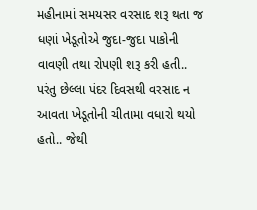મહીનામાં સમયસર વરસાદ શરૂ થતા જ ધણાં ખેડૂતોએ જુદા-જુદા પાકોની વાવણી તથા રોપણી શરૂ કરી હતી.. પરંતુ છેલ્લા પંદર દિવસથી વરસાદ ન આવતા ખેડૂતોની ચીતામા વધારો થયો હતો.. જેથી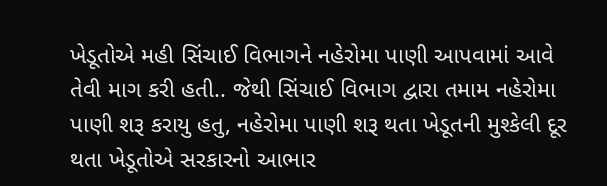ખેડૂતોએ મહી સિંચાઈ વિભાગને નહેરોમા પાણી આપવામાં આવે તેવી માગ કરી હતી.. જેથી સિંચાઈ વિભાગ દ્વારા તમામ નહેરોમા પાણી શરૂ કરાયુ હતુ, નહેરોમા પાણી શરૂ થતા ખેડૂતની મુશ્કેલી દૂર થતા ખેડૂતોએ સરકારનો આભાર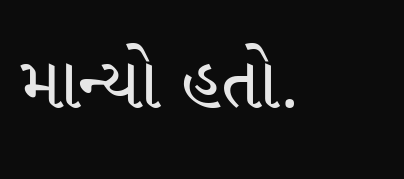માન્યો હતો.